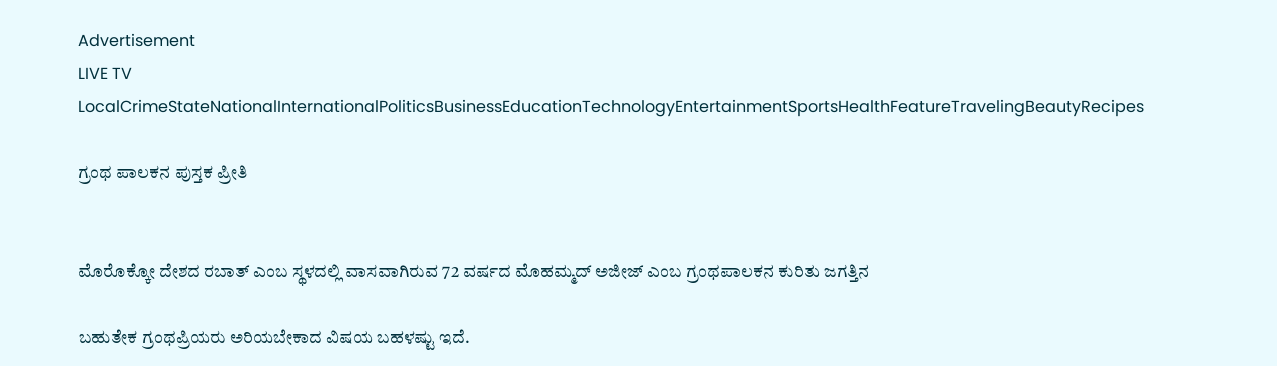Advertisement
LIVE TV LocalCrimeStateNationalInternationalPoliticsBusinessEducationTechnologyEntertainmentSportsHealthFeatureTravelingBeautyRecipes

ಗ್ರಂಥ ಪಾಲಕನ ಪುಸ್ತಕ ಪ್ರೀತಿ


ಮೊರೊಕ್ಕೋ ದೇಶದ ರಬಾತ್ ಎಂಬ ಸ್ಥಳದಲ್ಲಿ ವಾಸವಾಗಿರುವ 72 ವರ್ಷದ ಮೊಹಮ್ಮದ್ ಅಜೀಜ್ ಎಂಬ ಗ್ರಂಥಪಾಲಕನ ಕುರಿತು ಜಗತ್ತಿನ

ಬಹುತೇಕ ಗ್ರಂಥಪ್ರಿಯರು ಅರಿಯಬೇಕಾದ ವಿಷಯ ಬಹಳಷ್ಟು ಇದೆ.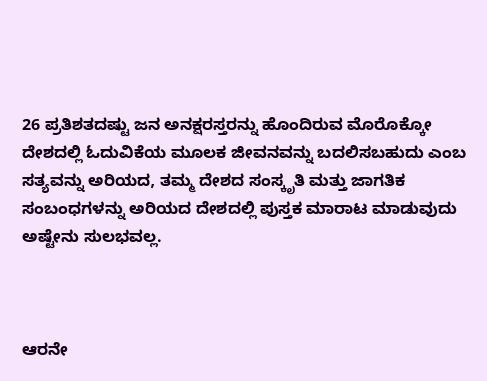26 ಪ್ರತಿಶತದಷ್ಟು ಜನ ಅನಕ್ಷರಸ್ತರನ್ನು ಹೊಂದಿರುವ ಮೊರೊಕ್ಕೋ ದೇಶದಲ್ಲಿ ಓದುವಿಕೆಯ ಮೂಲಕ ಜೀವನವನ್ನು ಬದಲಿಸಬಹುದು ಎಂಬ ಸತ್ಯವನ್ನು ಅರಿಯದ, ತಮ್ಮ ದೇಶದ ಸಂಸ್ಕೃತಿ ಮತ್ತು ಜಾಗತಿಕ ಸಂಬಂಧಗಳನ್ನು ಅರಿಯದ ದೇಶದಲ್ಲಿ ಪುಸ್ತಕ ಮಾರಾಟ ಮಾಡುವುದು ಅಷ್ಟೇನು ಸುಲಭವಲ್ಲ.



ಆರನೇ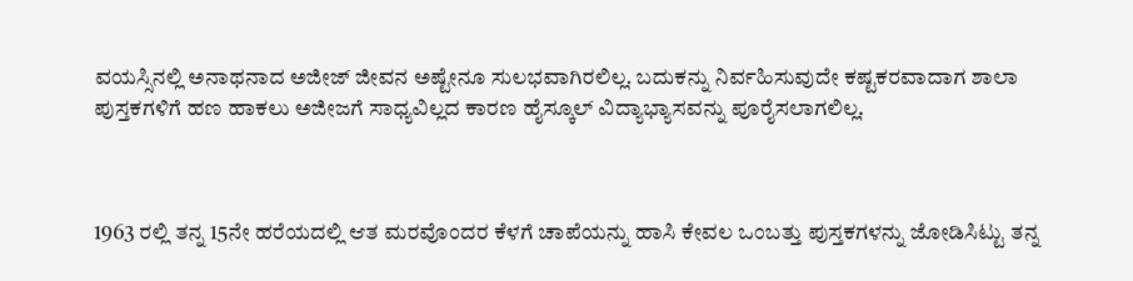ವಯಸ್ಸಿನಲ್ಲಿ ಅನಾಥನಾದ ಅಜೀಜ್ ಜೀವನ ಅಷ್ಟೇನೂ ಸುಲಭವಾಗಿರಲಿಲ್ಲ. ಬದುಕನ್ನು ನಿರ್ವಹಿಸುವುದೇ ಕಷ್ಟಕರವಾದಾಗ ಶಾಲಾ ಪುಸ್ತಕಗಳಿಗೆ ಹಣ ಹಾಕಲು ಅಜೀಜಗೆ ಸಾಧ್ಯವಿಲ್ಲದ ಕಾರಣ ಹೈಸ್ಕೂಲ್ ವಿದ್ಯಾಭ್ಯಾಸವನ್ನು ಪೂರೈಸಲಾಗಲಿಲ್ಲ.



1963 ರಲ್ಲಿ ತನ್ನ 15ನೇ ಹರೆಯದಲ್ಲಿ ಆತ ಮರವೊಂದರ ಕೆಳಗೆ ಚಾಪೆಯನ್ನು ಹಾಸಿ ಕೇವಲ ಒಂಬತ್ತು ಪುಸ್ತಕಗಳನ್ನು ಜೋಡಿಸಿಟ್ಟು ತನ್ನ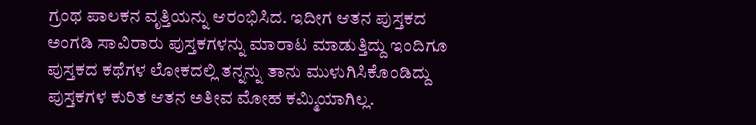ಗ್ರಂಥ ಪಾಲಕನ ವೃತ್ತಿಯನ್ನು ಆರಂಭಿಸಿದ. ಇದೀಗ ಆತನ ಪುಸ್ತಕದ ಅಂಗಡಿ ಸಾವಿರಾರು ಪುಸ್ತಕಗಳನ್ನು ಮಾರಾಟ ಮಾಡುತ್ತಿದ್ದು ಇಂದಿಗೂ ಪುಸ್ತಕದ ಕಥೆಗಳ ಲೋಕದಲ್ಲಿ ತನ್ನನ್ನು ತಾನು ಮುಳುಗಿಸಿಕೊಂಡಿದ್ದು ಪುಸ್ತಕಗಳ ಕುರಿತ ಆತನ ಅತೀವ ಮೋಹ ಕಮ್ಮಿಯಾಗಿಲ್ಲ.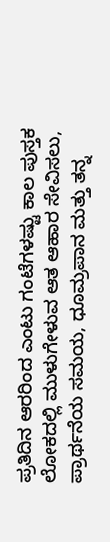ಪ್ರತಿದಿನ ಆರರಿಂದ ಎಂಟು ಗಂಟೆಗಳಷ್ಟು ಕಾಲ ಪುಸ್ತಕ ಲೋಕದಲ್ಲಿ ಮುಳುಗೇಳುವ ಆತ ಆಹಾರ ಸೇವಿಸಲು, ಪ್ರಾರ್ಥನೆಯ ಸಮಯ, ಧೂಮ್ರಪಾನ ಮತ್ತು ತನ್ನ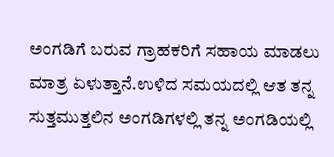ಅಂಗಡಿಗೆ ಬರುವ ಗ್ರಾಹಕರಿಗೆ ಸಹಾಯ ಮಾಡಲು ಮಾತ್ರ ಏಳುತ್ತಾನೆ.ಉಳಿದ ಸಮಯದಲ್ಲಿ ಆತ ತನ್ನ ಸುತ್ತಮುತ್ತಲಿನ ಅಂಗಡಿಗಳಲ್ಲಿ ತನ್ನ ಅಂಗಡಿಯಲ್ಲಿ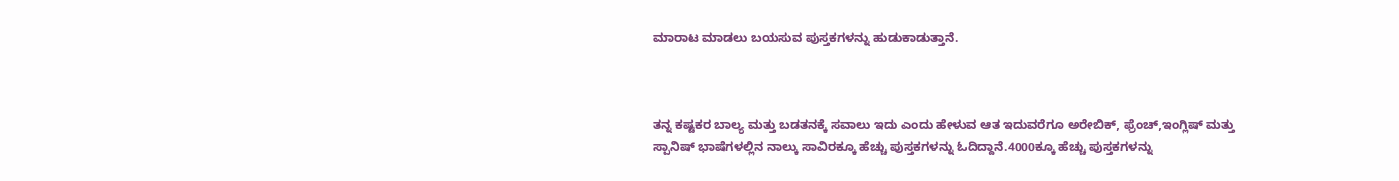ಮಾರಾಟ ಮಾಡಲು ಬಯಸುವ ಪುಸ್ತಕಗಳನ್ನು ಹುಡುಕಾಡುತ್ತಾನೆ.



ತನ್ನ ಕಷ್ಟಕರ ಬಾಲ್ಯ ಮತ್ತು ಬಡತನಕ್ಕೆ ಸವಾಲು ಇದು ಎಂದು ಹೇಳುವ ಆತ ಇದುವರೆಗೂ ಅರೇಬಿಕ್, ಫ್ರೆಂಚ್,ಇಂಗ್ಲಿಷ್ ಮತ್ತು ಸ್ಪಾನಿಷ್ ಭಾಷೆಗಳಲ್ಲಿನ ನಾಲ್ಕು ಸಾವಿರಕ್ಕೂ ಹೆಚ್ಚು ಪುಸ್ತಕಗಳನ್ನು ಓದಿದ್ದಾನೆ.4000ಕ್ಕೂ ಹೆಚ್ಚು ಪುಸ್ತಕಗಳನ್ನು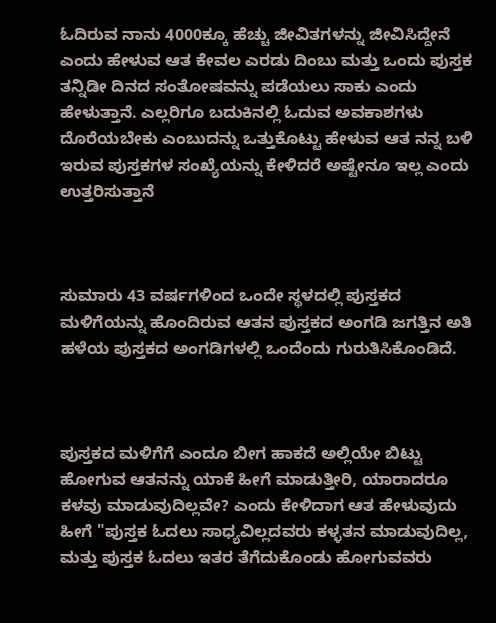ಓದಿರುವ ನಾನು 4000ಕ್ಕೂ ಹೆಚ್ಚು ಜೀವಿತಗಳನ್ನು ಜೀವಿಸಿದ್ದೇನೆ ಎಂದು ಹೇಳುವ ಆತ ಕೇವಲ ಎರಡು ದಿಂಬು ಮತ್ತು ಒಂದು ಪುಸ್ತಕ ತನ್ನಿಡೀ ದಿನದ ಸಂತೋಷವನ್ನು ಪಡೆಯಲು ಸಾಕು ಎಂದು ಹೇಳುತ್ತಾನೆ. ಎಲ್ಲರಿಗೂ ಬದುಕಿನಲ್ಲಿ ಓದುವ ಅವಕಾಶಗಳು ದೊರೆಯಬೇಕು ಎಂಬುದನ್ನು ಒತ್ತುಕೊಟ್ಟು ಹೇಳುವ ಆತ ನನ್ನ ಬಳಿ ಇರುವ ಪುಸ್ತಕಗಳ ಸಂಖ್ಯೆಯನ್ನು ಕೇಳಿದರೆ ಅಷ್ಟೇನೂ ಇಲ್ಲ ಎಂದು ಉತ್ತರಿಸುತ್ತಾನೆ



ಸುಮಾರು 43 ವರ್ಷಗಳಿಂದ ಒಂದೇ ಸ್ಥಳದಲ್ಲಿ ಪುಸ್ತಕದ ಮಳಿಗೆಯನ್ನು ಹೊಂದಿರುವ ಆತನ ಪುಸ್ತಕದ ಅಂಗಡಿ ಜಗತ್ತಿನ ಅತಿ ಹಳೆಯ ಪುಸ್ತಕದ ಅಂಗಡಿಗಳಲ್ಲಿ ಒಂದೆಂದು ಗುರುತಿಸಿಕೊಂಡಿದೆ.



ಪುಸ್ತಕದ ಮಳಿಗೆಗೆ ಎಂದೂ ಬೀಗ ಹಾಕದೆ ಅಲ್ಲಿಯೇ ಬಿಟ್ಟು ಹೋಗುವ ಆತನನ್ನು ಯಾಕೆ ಹೀಗೆ ಮಾಡುತ್ತೀರಿ, ಯಾರಾದರೂ ಕಳವು ಮಾಡುವುದಿಲ್ಲವೇ? ಎಂದು ಕೇಳಿದಾಗ ಆತ ಹೇಳುವುದು ಹೀಗೆ "ಪುಸ್ತಕ ಓದಲು ಸಾಧ್ಯವಿಲ್ಲದವರು ಕಳ್ಳತನ ಮಾಡುವುದಿಲ್ಲ, ಮತ್ತು ಪುಸ್ತಕ ಓದಲು ಇತರ ತೆಗೆದುಕೊಂಡು ಹೋಗುವವರು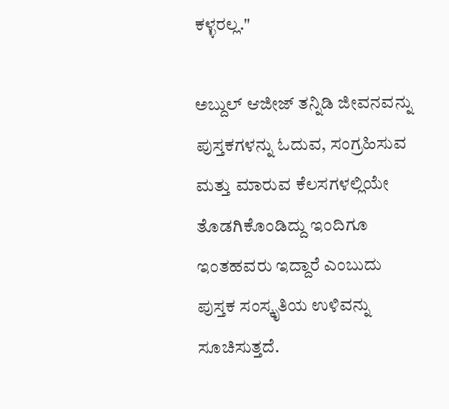ಕಳ್ಳರಲ್ಲ."

ಅಬ್ದುಲ್ ಆಜೀಜ್ ತನ್ನಿಡಿ ಜೀವನವನ್ನು ಪುಸ್ತಕಗಳನ್ನು ಓದುವ, ಸಂಗ್ರಹಿಸುವ ಮತ್ತು ಮಾರುವ ಕೆಲಸಗಳಲ್ಲಿಯೇ ತೊಡಗಿಕೊಂಡಿದ್ದು ಇಂದಿಗೂ ಇಂತಹವರು ಇದ್ದಾರೆ ಎಂಬುದು ಪುಸ್ತಕ ಸಂಸ್ಕೃತಿಯ ಉಳಿವನ್ನು ಸೂಚಿಸುತ್ತದೆ.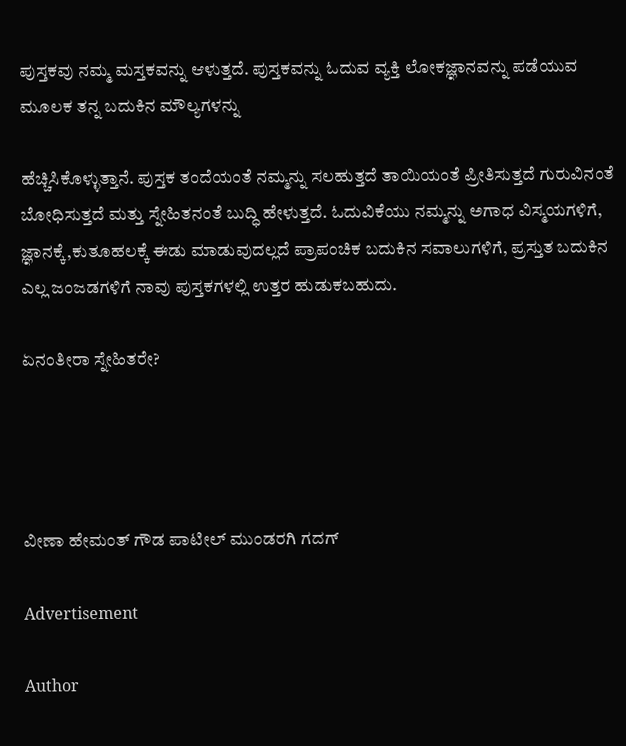ಪುಸ್ತಕವು ನಮ್ಮ ಮಸ್ತಕವನ್ನು ಆಳುತ್ತದೆ. ಪುಸ್ತಕವನ್ನು ಓದುವ ವ್ಯಕ್ತಿ ಲೋಕಜ್ಞಾನವನ್ನು ಪಡೆಯುವ ಮೂಲಕ ತನ್ನ ಬದುಕಿನ ಮೌಲ್ಯಗಳನ್ನು

ಹೆಚ್ಚಿಸಿಕೊಳ್ಳುತ್ತಾನೆ. ಪುಸ್ತಕ ತಂದೆಯಂತೆ ನಮ್ಮನ್ನು ಸಲಹುತ್ತದೆ ತಾಯಿಯಂತೆ ಪ್ರೀತಿಸುತ್ತದೆ ಗುರುವಿನಂತೆ ಬೋಧಿಸುತ್ತದೆ ಮತ್ತು ಸ್ನೇಹಿತನಂತೆ ಬುದ್ಧಿ ಹೇಳುತ್ತದೆ. ಓದುವಿಕೆಯು ನಮ್ಮನ್ನು ಅಗಾಧ ವಿಸ್ಮಯಗಳಿಗೆ, ಜ್ಞಾನಕ್ಕೆ,ಕುತೂಹಲಕ್ಕೆ ಈಡು ಮಾಡುವುದಲ್ಲದೆ ಪ್ರಾಪಂಚಿಕ ಬದುಕಿನ ಸವಾಲುಗಳಿಗೆ, ಪ್ರಸ್ತುತ ಬದುಕಿನ ಎಲ್ಲ ಜಂಜಡಗಳಿಗೆ ನಾವು ಪುಸ್ತಕಗಳಲ್ಲಿ ಉತ್ತರ ಹುಡುಕಬಹುದು.

ಏನಂತೀರಾ ಸ್ನೇಹಿತರೇ?




ವೀಣಾ ಹೇಮಂತ್ ಗೌಡ ಪಾಟೀಲ್ ಮುಂಡರಗಿ ಗದಗ್

Advertisement

Author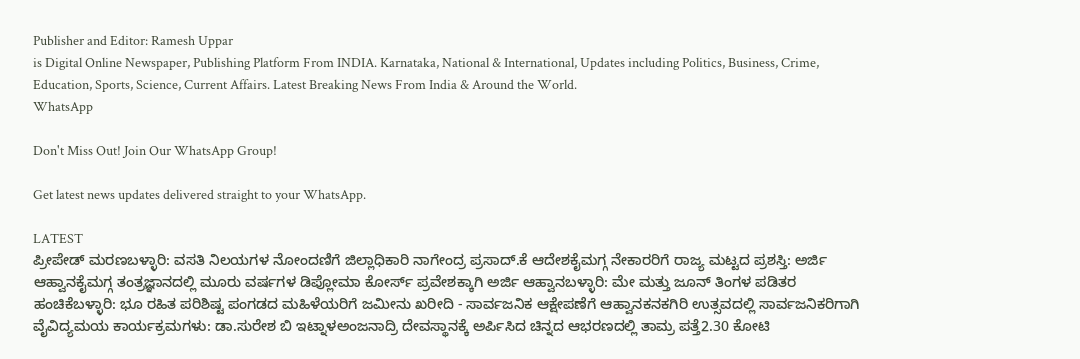Publisher and Editor: Ramesh Uppar
is Digital Online Newspaper, Publishing Platform From INDIA. Karnataka, National & International, Updates including Politics, Business, Crime, Education, Sports, Science, Current Affairs. Latest Breaking News From India & Around the World.
WhatsApp

Don't Miss Out! Join Our WhatsApp Group!

Get latest news updates delivered straight to your WhatsApp.

LATEST
ಪ್ರೀಪೇಡ್ ಮರಣಬಳ್ಳಾರಿ: ವಸತಿ ನಿಲಯಗಳ ನೋಂದಣಿಗೆ ಜಿಲ್ಲಾಧಿಕಾರಿ ನಾಗೇಂದ್ರ ಪ್ರಸಾದ್.ಕೆ ಆದೇಶಕೈಮಗ್ಗ ನೇಕಾರರಿಗೆ ರಾಜ್ಯ ಮಟ್ಟದ ಪ್ರಶಸ್ತಿ: ಅರ್ಜಿ ಆಹ್ವಾನಕೈಮಗ್ಗ ತಂತ್ರಜ್ಞಾನದಲ್ಲಿ ಮೂರು ವರ್ಷಗಳ ಡಿಪ್ಲೋಮಾ ಕೋರ್ಸ್ ಪ್ರವೇಶಕ್ಕಾಗಿ ಅರ್ಜಿ ಆಹ್ವಾನಬಳ್ಳಾರಿ: ಮೇ ಮತ್ತು ಜೂನ್ ತಿಂಗಳ ಪಡಿತರ ಹಂಚಿಕೆಬಳ್ಳಾರಿ: ಭೂ ರಹಿತ ಪರಿಶಿಷ್ಟ ಪಂಗಡದ ಮಹಿಳೆಯರಿಗೆ ಜಮೀನು ಖರೀದಿ - ಸಾರ್ವಜನಿಕ ಆಕ್ಷೇಪಣೆಗೆ ಆಹ್ವಾನಕನಕಗಿರಿ ಉತ್ಸವದಲ್ಲಿ ಸಾರ್ವಜನಿಕರಿಗಾಗಿ ವೈವಿದ್ಯಮಯ ಕಾರ್ಯಕ್ರಮಗಳು: ಡಾ.ಸುರೇಶ ಬಿ ಇಟ್ನಾಳಅಂಜನಾದ್ರಿ ದೇವಸ್ಥಾನಕ್ಕೆ ಅರ್ಪಿಸಿದ ಚಿನ್ನದ ಆಭರಣದಲ್ಲಿ ತಾಮ್ರ ಪತ್ತೆ2.30 ಕೋಟಿ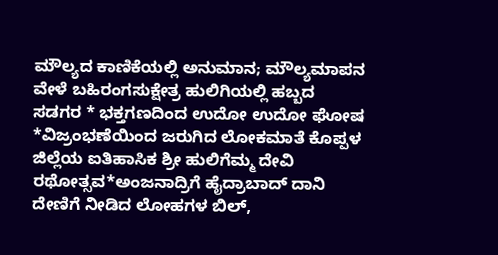ಮೌಲ್ಯದ ಕಾಣಿಕೆಯಲ್ಲಿ ಅನುಮಾನ; ಮೌಲ್ಯಮಾಪನ ವೇಳೆ ಬಹಿರಂಗಸುಕ್ಷೇತ್ರ ಹುಲಿಗಿಯಲ್ಲಿ ಹಬ್ಬದ ಸಡಗರ * ಭಕ್ತಗಣದಿಂದ ಉದೋ ಉದೋ ಘೋಷ *ವಿಜ್ರಂಭಣೆಯಿಂದ ಜರುಗಿದ ಲೋಕಮಾತೆ ಕೊಪ್ಪಳ ಜಿಲ್ಲೆಯ ಐತಿಹಾಸಿಕ ಶ್ರೀ ಹುಲಿಗೆಮ್ಮ ದೇವಿ ರಥೋತ್ಸವ*ಅಂಜನಾದ್ರಿಗೆ ಹೈದ್ರಾಬಾದ್ ದಾನಿ ದೇಣಿಗೆ ನೀಡಿದ ಲೋಹಗಳ ಬಿಲ್,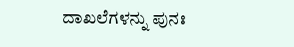ದಾಖಲೆಗಳನ್ನು ಪುನಃ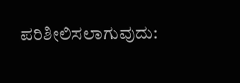ಪರಿಶೀಲಿಸಲಾಗುವುದು: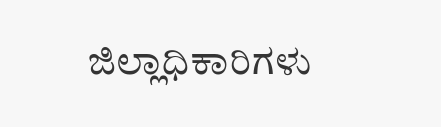ಜಿಲ್ಲಾಧಿಕಾರಿಗಳು